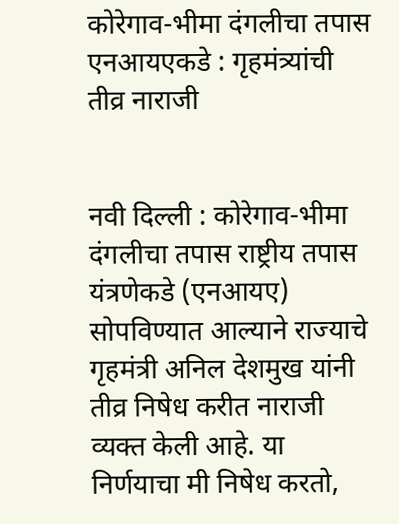कोरेगाव-भीमा दंगलीचा तपास एनआयएकडे : गृहमंत्र्यांची तीव्र नाराजी


नवी दिल्ली : कोरेगाव-भीमा दंगलीचा तपास राष्ट्रीय तपास यंत्रणेकडे (एनआयए) सोपविण्यात आल्याने राज्याचे गृहमंत्री अनिल देशमुख यांनी तीव्र निषेध करीत नाराजी व्यक्त केली आहे. या निर्णयाचा मी निषेध करतो,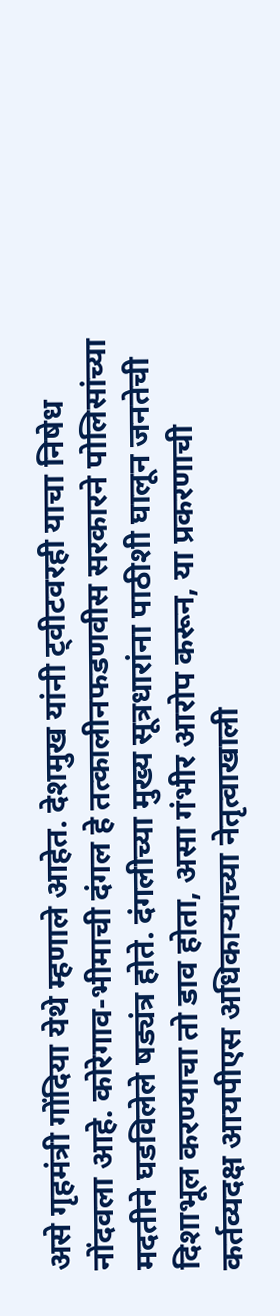असे गृहमंत्री गोंदिया येथे म्हणाले आहेत. देशमुख यांनी ट्वीटवरही याचा निषेध नोंदवला आहे. कोरेगाव-भीमाची दंगल हे तत्कालीनफडणवीस सरकारने पोलिसांच्या मदतीने घडविलेले षड्यंत्र होते. दंगलीच्या मुख्य सूत्रधारांना पाठीशी घालून जनतेची दिशाभूल करण्याचा तो डाव होता, असा गंभीर आरोप करून, या प्रकरणाची कर्तव्यदक्ष आयपीएस अधिकार्‍याच्या नेतृत्वाखाली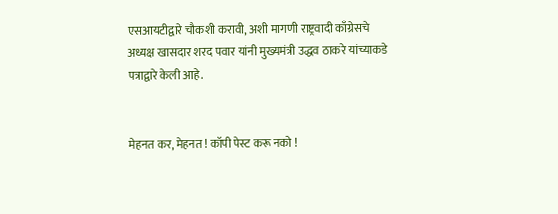एसआयटीद्वारे चौकशी करावी, अशी मागणी राष्ट्रवादी काँग्रेसचे अध्यक्ष खासदार शरद पवार यांनी मुख्यमंत्री उद्धव ठाकरे यांच्याकडे पत्राद्वारे केली आहे.


मेहनत कर, मेहनत ! कॉपी पेस्ट करू नको !